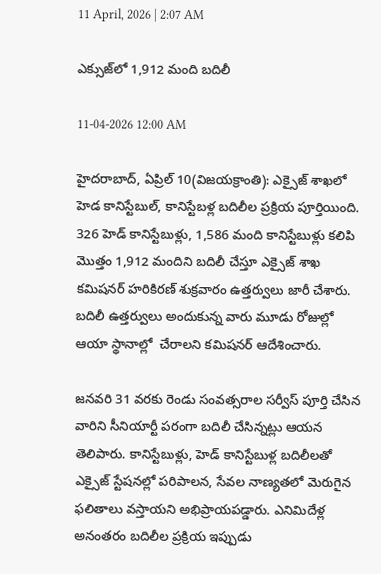11 April, 2026 | 2:07 AM

ఎక్సుజ్‌లో 1,912 మంది బదిలీ

11-04-2026 12:00 AM

హైదరాబాద్, ఏప్రిల్ 10(విజయక్రాంతి): ఎక్సైజ్ శాఖలో హెడ కానిస్టేబుల్, కానిస్టేబళ్ల బదిలీల ప్రక్రియ పూర్తియింది. 326 హెడ్ కానిస్టేబుళ్లు, 1,586 మంది కానిస్టేబుళ్లు కలిపి మొత్తం 1,912 మందిని బదిలీ చేస్తూ ఎక్సైజ్ శాఖ కమిషనర్ హరికిరణ్ శుక్రవారం ఉత్తర్వులు జారీ చేశారు. బదిలీ ఉత్తర్వులు అందుకున్న వారు మూడు రోజుల్లో ఆయా స్థానాల్లో  చేరాలని కమిషనర్ ఆదేశించారు.

జనవరి 31 వరకు రెండు సంవత్సరాల సర్వీస్ పూర్తి చేసిన వారిని సీనియార్టీ పరంగా బదిలీ చేసిన్నట్లు ఆయన తెలిపారు. కానిస్టేబుళ్లు, హెడ్ కానిస్టేబుళ్ల బదిలీలతో ఎక్సైజ్ స్టేషనల్లో పరిపాలన, సేవల నాణ్యతలో మెరుగైన ఫలితాలు వస్తాయని అభిప్రాయపడ్డారు. ఎనిమిదేళ్ల అనంతరం బదిలీల ప్రక్రియ ఇప్పుడు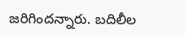జరిగిందన్నారు. బదిలీల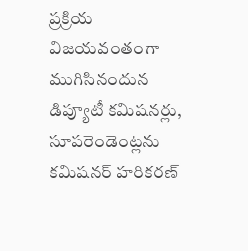ప్రక్రియ విజయవంతంగా ముగిసినందున డిప్యూటీ కమిషనర్లు, సూపరెండెంట్లను కమిషనర్ హరికరణ్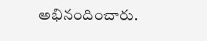అభినందించారు.